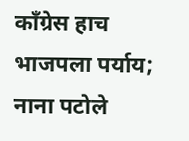काँग्रेस हाच भाजपला पर्याय; नाना पटोले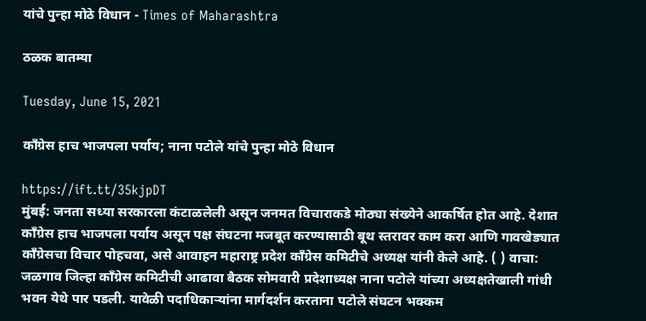यांचे पुन्हा मोठे विधान - Times of Maharashtra

ठळक बातम्या

Tuesday, June 15, 2021

काँग्रेस हाच भाजपला पर्याय; नाना पटोले यांचे पुन्हा मोठे विधान

https://ift.tt/35kjpDT
मुंबई: जनता सध्या सरकारला कंटाळलेली असून जनमत विचाराकडे मोठ्या संख्येने आकर्षित होत आहे. देशात काँग्रेस हाच भाजपला पर्याय असून पक्ष संघटना मजबूत करण्यासाठी बूथ स्तरावर काम करा आणि गावखेड्यात काँग्रेसचा विचार पोहचवा, असे आवाहन महाराष्ट्र प्रदेश काँग्रेस कमिटीचे अध्यक्ष यांनी केले आहे. ( ) वाचा: जळगाव जिल्हा काँग्रेस कमिटीची आढावा बैठक सोमवारी प्रदेशाध्यक्ष नाना पटोले यांच्या अध्यक्षतेखाली गांधी भवन येथे पार पडली. यावेळी पदाधिकाऱ्यांना मार्गदर्शन करताना पटोले संघटन भक्कम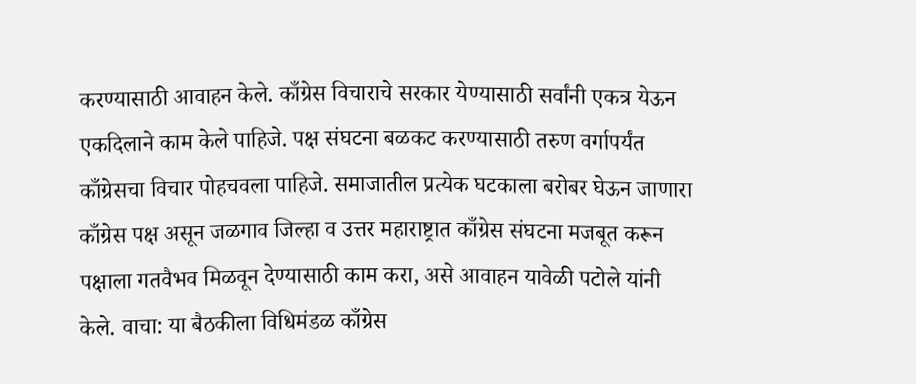करण्यासाठी आवाहन केले. काँग्रेस विचाराचे सरकार येण्यासाठी सर्वांनी एकत्र येऊन एकदिलाने काम केले पाहिजे. पक्ष संघटना बळकट करण्यासाठी तरुण वर्गापर्यंत काँग्रेसचा विचार पोहचवला पाहिजे. समाजातील प्रत्येक घटकाला बरोबर घेऊन जाणारा काँग्रेस पक्ष असून जळगाव जिल्हा व उत्तर महाराष्ट्रात काँग्रेस संघटना मजबूत करून पक्षाला गतवैभव मिळवून देण्यासाठी काम करा, असे आवाहन यावेळी पटोले यांनी केले. वाचा: या बैठकीला विधिमंडळ काँग्रेस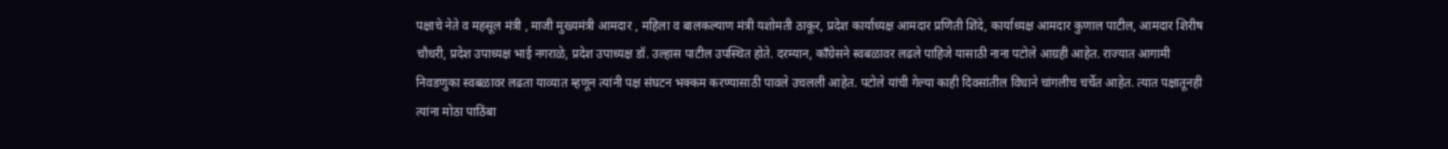पक्षाचे नेते व महसूल मंत्री , माजी मुख्यमंत्री आमदार , महिला व बालकल्याण मंत्री यशोमती ठाकूर, प्रदेश कार्याध्यक्ष आमदार प्रणिती शिंदे, कार्याध्यक्ष आमदार कुणाल पाटील, आमदार शिरीष चौधरी, प्रदेश उपाध्यक्ष भाई नगराळे, प्रदेश उपाध्यक्ष डॉ. उल्हास पाटील उपस्थित होते. दरम्यान, काँग्रेसने स्वबळावर लढले पाहिजे यासाठी नाना पटोले आग्रही आहेत. राज्यात आगामी निवडणुका स्वबळावर लढता याव्यात म्हणून त्यांनी पक्ष संघटन भक्कम करण्यासाठी पावले उचलली आहेत. पटोले यांची गेल्या काही दिवसांतील विधाने चांगलीच चर्चेत आहेत. त्यात पक्षातूनही त्यांना मोठा पाठिंबा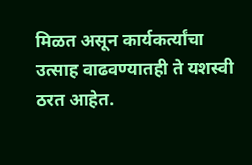मिळत असून कार्यकर्त्यांचा उत्साह वाढवण्यातही ते यशस्वी ठरत आहेत.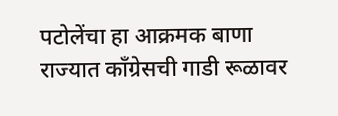पटोलेंचा हा आक्रमक बाणा राज्यात काँग्रेसची गाडी रूळावर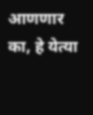आणणार का, हे येत्या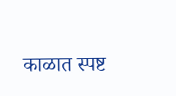काळात स्पष्ट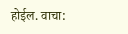होईल. वाचा: